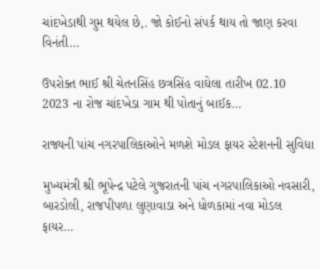ચાંદખેડાથી ગુમ થયેલ છે,. જો કોઈનો સંપર્ક થાય તો જાણ કરવા વિનંતી…

ઉપરોક્ત ભાઈ શ્રી ચેતનસિંહ છત્રસિંહ વાઘેલા તારીખ 02.10 2023 ના રોજ ચાંદખેડા ગામ થી પોતાનું બાઈક…

રાજ્યની પાંચ નગરપાલિકાઓને મળશે મોડલ ફાયર સ્ટેશનની સુવિધા

મુખ્યમંત્રી શ્રી ભૂપેન્દ્ર પટેલે ગુજરાતની પાંચ નગરપાલિકાઓ નવસારી, બારડોલી, રાજપીપળા લુણાવાડા અને ધોળકામાં નવા મોડલ ફાયર…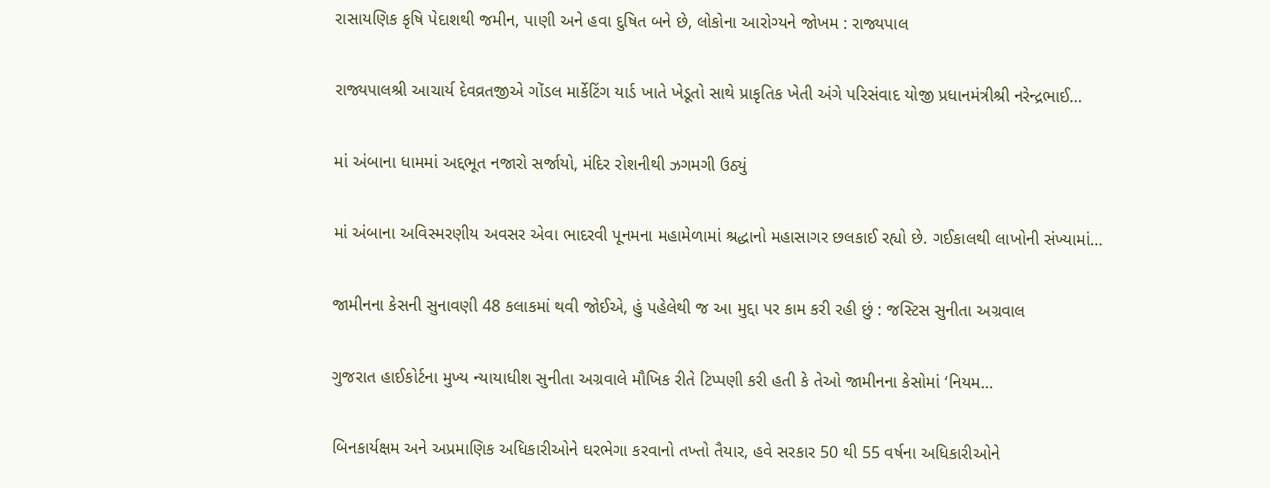રાસાયણિક કૃષિ પેદાશથી જમીન, પાણી અને હવા દુષિત બને છે, લોકોના આરોગ્યને જોખમ : રાજ્યપાલ

રાજ્યપાલશ્રી આચાર્ય દેવવ્રતજીએ ગોંડલ માર્કેટિંગ યાર્ડ ખાતે ખેડૂતો સાથે પ્રાકૃતિક ખેતી અંગે પરિસંવાદ યોજી પ્રધાનમંત્રીશ્રી નરેન્દ્રભાઈ…

માં અંબાના ધામમાં અદ્દભૂત નજારો સર્જાયો, મંદિર રોશનીથી ઝગમગી ઉઠ્યું

માં અંબાના અવિસ્મરણીય અવસર એવા ભાદરવી પૂનમના મહામેળામાં શ્રદ્ધાનો મહાસાગર છલકાઈ રહ્યો છે. ગઈકાલથી લાખોની સંખ્યામાં…

જામીનના કેસની સુનાવણી 48 કલાકમાં થવી જોઈએ, હું પહેલેથી જ આ મુદ્દા પર કામ કરી રહી છું : જસ્ટિસ સુનીતા અગ્રવાલ

ગુજરાત હાઈકોર્ટના મુખ્ય ન્યાયાધીશ સુનીતા અગ્રવાલે મૌખિક રીતે ટિપ્પણી કરી હતી કે તેઓ જામીનના કેસોમાં ‘નિયમ…

બિનકાર્યક્ષમ અને અપ્રમાણિક અધિકારીઓને ઘરભેગા કરવાનો તખ્તો તૈયાર, હવે સરકાર 50 થી 55 વર્ષના અધિકારીઓને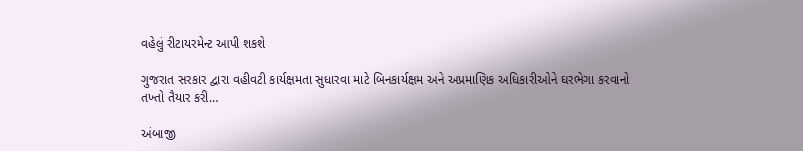વહેલું રીટાયરમેન્ટ આપી શકશે

ગુજરાત સરકાર દ્વારા વહીવટી કાર્યક્ષમતા સુધારવા માટે બિનકાર્યક્ષમ અને અપ્રમાણિક અધિકારીઓને ઘરભેગા કરવાનો તખ્તો તૈયાર કરી…

અંબાજી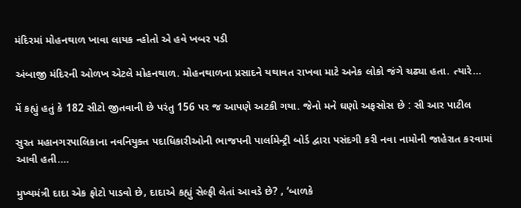મંદિરમાં મોહનથાળ ખાવા લાયક ન્હોતો એ હવે ખબર પડી

અંબાજી મંદિરની ઓળખ એટલે મોહનથાળ. મોહનથાળના પ્રસાદને યથાવત રાખવા માટે અનેક લોકો જંગે ચઢ્યા હતા. ત્યારે…

મેં કહ્યું હતું કે 182 સીટો જીતવાની છે પરંતુ 156 પર જ આપણે અટકી ગયા. જેનો મને ઘણો અફસોસ છે : સી આર પાટીલ

સુરત મહાનગરપાલિકાના નવનિયુક્ત પદાધિકારીઓની ભાજપની પાર્લામેન્ટ્રી બોર્ડ દ્વારા પસંદગી કરી નવા નામોની જાહેરાત કરવામાં આવી હતી.…

મુખ્યમંત્રી દાદા એક ફોટો પાડવો છે, દાદાએ કહ્યું સેલ્ફી લેતાં આવડે છે? , ‘બાળકે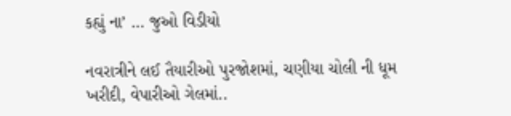કહ્યું ના’ … જુઓ વિડીયો

નવરાત્રીને લઈ તૈયારીઓ પુરજોશમાં, ચણીયા ચોલી ની ધૂમ ખરીદી, વેપારીઓ ગેલમાં..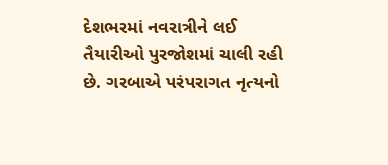દેશભરમાં નવરાત્રીને લઈ તૈયારીઓ પુરજોશમાં ચાલી રહી છે. ગરબાએ પરંપરાગત નૃત્યનો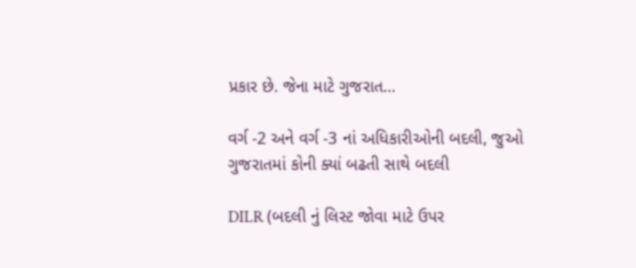પ્રકાર છે. જેના માટે ગુજરાત…

વર્ગ -2 અને વર્ગ -3 નાં અધિકારીઓની બદલી, જુઓ ગુજરાતમાં કોની ક્યાં બઢતી સાથે બદલી

DILR (બદલી નું લિસ્ટ જોવા માટે ઉપર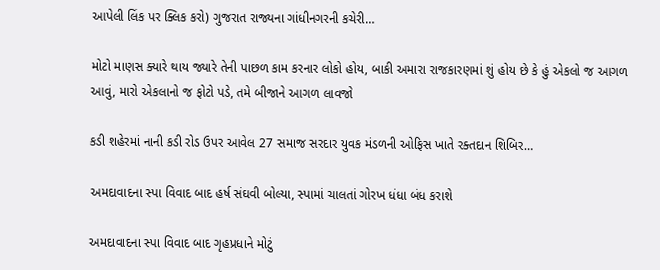આપેલી લિંક પર ક્લિક કરો) ગુજરાત રાજ્યના ગાંધીનગરની કચેરી…

મોટો માણસ ક્યારે થાય જ્યારે તેની પાછળ કામ કરનાર લોકો હોય, બાકી અમારા રાજકારણમાં શું હોય છે કે હું એકલો જ આગળ આવું, મારો એકલાનો જ ફોટો પડે, તમે બીજાને આગળ લાવજો

કડી શહેરમાં નાની કડી રોડ ઉપર આવેલ 27 સમાજ સરદાર યુવક મંડળની ઓફિસ ખાતે રક્તદાન શિબિર…

અમદાવાદના સ્પા વિવાદ બાદ હર્ષ સંઘવી બોલ્યા, સ્પામાં ચાલતાં ગોરખ ધંધા બંધ કરાશે

અમદાવાદના સ્પા વિવાદ બાદ ગૃહપ્રધાને મોટું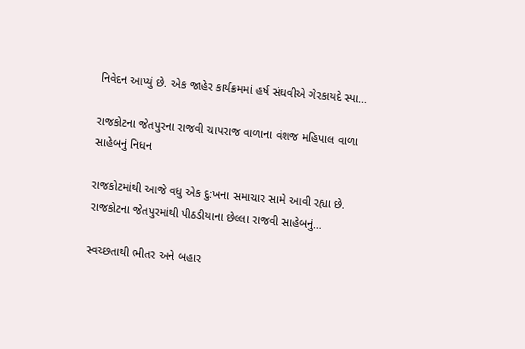નિવેદન આપ્યું છે. એક જાહેર કાર્યક્રમમાં હર્ષ સંઘવીએ ગેરકાયદે સ્પા…

રાજકોટના જેતપુરના રાજવી ચાપરાજ વાળાના વંશજ મહિપાલ વાળા સાહેબનું નિધન

રાજકોટમાંથી આજે વધુ એક દુ:ખના સમાચાર સામે આવી રહ્યા છે. રાજકોટના જેતપુરમાંથી પીઠડીયાના છેલ્લા રાજવી સાહેબનું…

સ્વચ્છતાથી ભીતર અને બહાર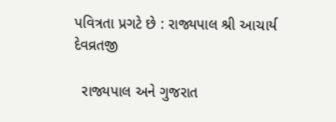પવિત્રતા પ્રગટે છે : રાજ્યપાલ શ્રી આચાર્ય દેવવ્રતજી

  રાજ્યપાલ અને ગુજરાત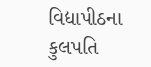વિદ્યાપીઠના કુલપતિ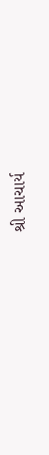શ્રી આચાર્ય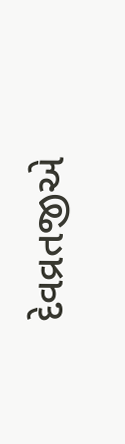દેવવ્રતજીએ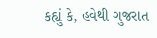કહ્યું કે, હવેથી ગુજરાત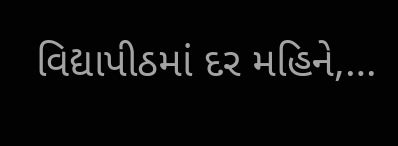વિદ્યાપીઠમાં દર મહિને,…